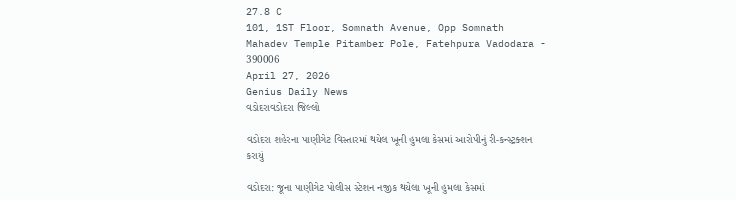27.8 C
101, 1ST Floor, Somnath Avenue, Opp Somnath Mahadev Temple Pitamber Pole, Fatehpura Vadodara - 390006
April 27, 2026
Genius Daily News
વડોદરાવડોદરા જિલ્લો

વડોદરા શહેરના પાણીગેટ વિસ્તારમાં થયેલ ખૂની હુમલા કેસમાં આરોપીનું રી-કન્સ્ટ્રક્શન કરાયું

વડોદરા: જૂના પાણીગેટ પોલીસ સ્ટેશન નજીક થયેલા ખૂની હુમલા કેસમાં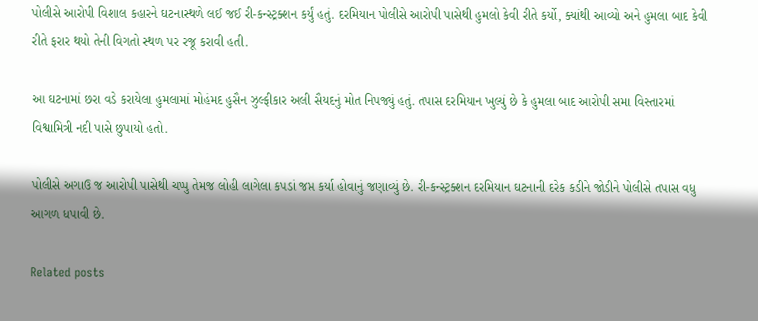પોલીસે આરોપી વિશાલ કહારને ઘટનાસ્થળે લઈ જઈ રી-કન્સ્ટ્રક્શન કર્યું હતું. દરમિયાન પોલીસે આરોપી પાસેથી હુમલો કેવી રીતે કર્યો, ક્યાંથી આવ્યો અને હુમલા બાદ કેવી રીતે ફરાર થયો તેની વિગતો સ્થળ પર રજૂ કરાવી હતી.

આ ઘટનામાં છરા વડે કરાયેલા હુમલામાં મોહંમદ હુસૈન ઝુલ્ફીકાર અલી સૈયદનું મોત નિપજ્યું હતું. તપાસ દરમિયાન ખુલ્યું છે કે હુમલા બાદ આરોપી સમા વિસ્તારમાં વિશ્વામિત્રી નદી પાસે છુપાયો હતો.

પોલીસે અગાઉ જ આરોપી પાસેથી ચપ્પુ તેમજ લોહી લાગેલા કપડાં જપ્ત કર્યા હોવાનું જણાવ્યું છે. રી-કન્સ્ટ્રક્શન દરમિયાન ઘટનાની દરેક કડીને જોડીને પોલીસે તપાસ વધુ આગળ ધપાવી છે.

Related posts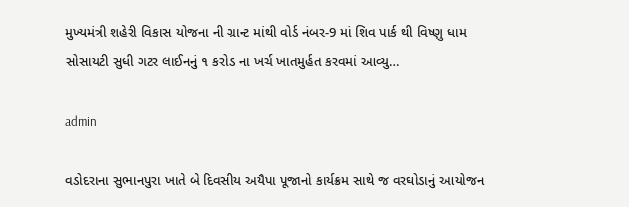મુખ્યમંત્રી શહેરી વિકાસ યોજના ની ગ્રાન્ટ માંથી વોર્ડ નંબર-9 માં શિવ પાર્ક થી વિષ્ણુ ધામ સોસાયટી સુધી ગટર લાઈનનું ૧ કરોડ ના ખર્ચ ખાતમુર્હત કરવમાં આવ્યુ…

admin

વડોદરાના સુભાનપુરા ખાતે બે દિવસીય અયૈપા પૂજાનો કાર્યક્રમ સાથે જ વરઘોડાનું આયોજન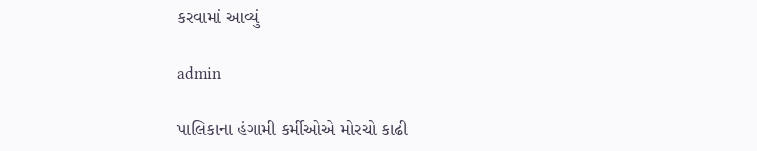કરવામાં આવ્યું

admin

પાલિકાના હંગામી કર્મીઓએ મોરચો કાઢી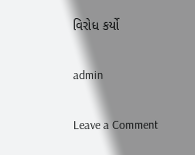વિરોધ કર્યો

admin

Leave a Comment